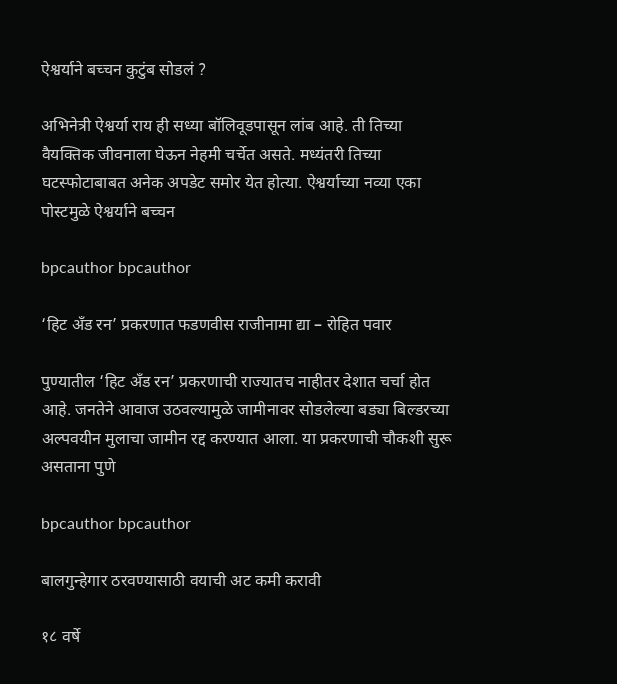ऐश्वर्याने बच्चन कुटुंब सोडलं ?

अभिनेत्री ऐश्वर्या राय ही सध्या बॉलिवूडपासून लांब आहे. ती तिच्या वैयक्तिक जीवनाला घेऊन नेहमी चर्चेत असते. मध्यंतरी तिच्या घटस्फोटाबाबत अनेक अपडेट समोर येत होत्या. ऐश्वर्याच्या नव्या एका पोस्टमुळे ऐश्वर्याने बच्चन

bpcauthor bpcauthor

‘हिट अँड रन’ प्रकरणात फडणवीस राजीनामा द्या – रोहित पवार

पुण्यातील ‘हिट अँड रन’ प्रकरणाची राज्यातच नाहीतर देशात चर्चा होत आहे. जनतेने आवाज उठवल्यामुळे जामीनावर सोडलेल्या बड्या बिल्डरच्या अल्पवयीन मुलाचा जामीन रद्द करण्यात आला. या प्रकरणाची चौकशी सुरू असताना पुणे

bpcauthor bpcauthor

बालगुन्हेगार ठरवण्यासाठी वयाची अट कमी करावी

१८ वर्षे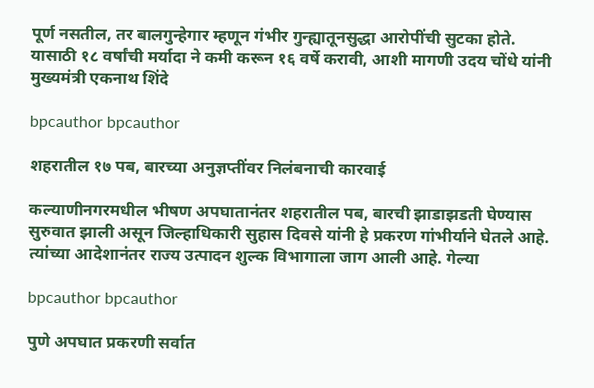पूर्ण नसतील, तर बालगुन्हेगार म्हणून गंभीर गुन्ह्यातूनसुद्धा आरोपींची सुटका होते. यासाठी १८ वर्षांची मर्यादा ने कमी करून १६ वर्षे करावी, आशी मागणी उदय चोंधे यांनी मुख्यमंत्री एकनाथ शिंदे

bpcauthor bpcauthor

शहरातील १७ पब, बारच्या अनुज्ञप्तींवर निलंबनाची कारवाई

कल्याणीनगरमधील भीषण अपघातानंतर शहरातील पब, बारची झाडाझडती घेण्यास सुरुवात झाली असून जिल्हाधिकारी सुहास दिवसे यांनी हे प्रकरण गांभीर्याने घेतले आहे. त्यांच्या आदेशानंतर राज्य उत्पादन शुल्क विभागाला जाग आली आहे. गेल्या

bpcauthor bpcauthor

पुणे अपघात प्रकरणी सर्वात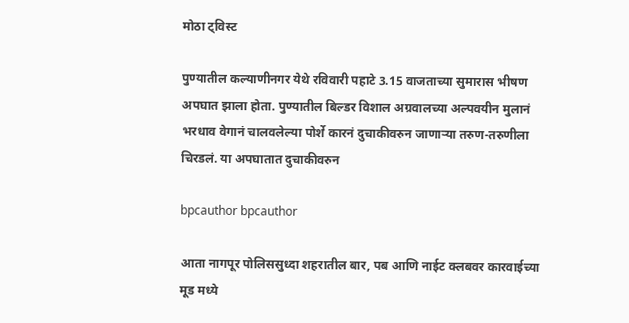मोठा ट्विस्ट

पुण्यातील कल्याणीनगर येथे रविवारी पहाटे 3.15 वाजताच्या सुमारास भीषण अपघात झाला होता. पुण्यातील बिल्डर विशाल अग्रवालच्या अल्पवयीन मुलानं भरधाव वेगानं चालवलेल्या पोर्शे कारनं दुचाकीवरुन जाणाऱ्या तरुण-तरुणीला चिरडलं. या अपघातात दुचाकीवरुन

bpcauthor bpcauthor

आता नागपूर पोलिससुध्दा शहरातील बार, पब आणि नाईट क्लबवर कारवाईच्या मूड मध्ये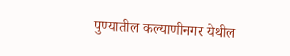पुण्यातील कल्याणीनगर येथील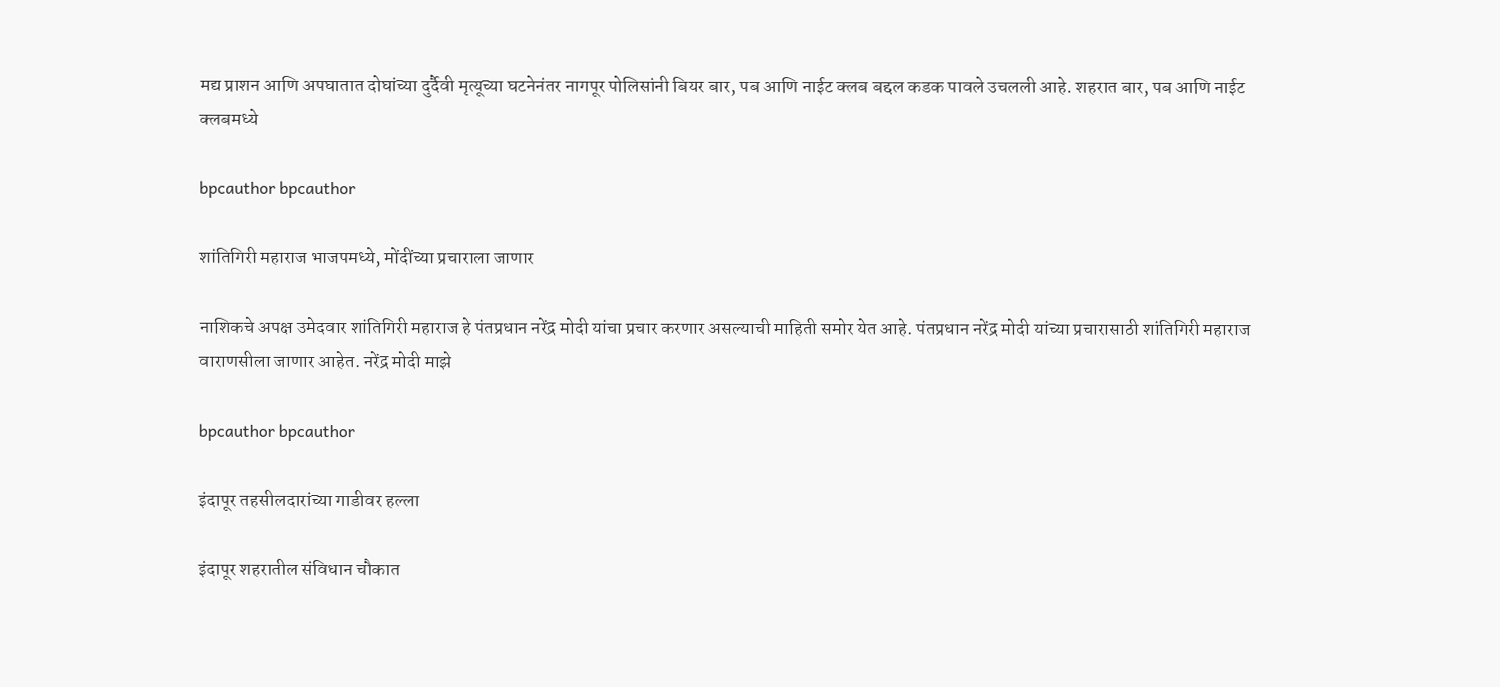मद्य प्राशन आणि अपघातात दोघांच्या दुर्दैवी मृत्यूच्या घटनेनंतर नागपूर पोलिसांनी बियर बार, पब आणि नाईट क्लब बद्दल कडक पावले उचलली आहे. शहरात बार, पब आणि नाईट क्लबमध्ये

bpcauthor bpcauthor

शांतिगिरी महाराज भाजपमध्ये, मोंदींच्या प्रचाराला जाणार

नाशिकचे अपक्ष उमेदवार शांतिगिरी महाराज हे पंतप्रधान नरेंद्र मोदी यांचा प्रचार करणार असल्याची माहिती समोर येत आहे. पंतप्रधान नरेंद्र मोदी यांच्या प्रचारासाठी शांतिगिरी महाराज वाराणसीला जाणार आहेत. नरेंद्र मोदी माझे

bpcauthor bpcauthor

इंदापूर तहसीलदारांच्या गाडीवर हल्ला

इंदापूर शहरातील संविधान चौकात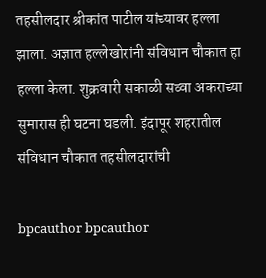तहसीलदार श्रीकांत पाटील यांच्यावर हल्ला झाला. अज्ञात हल्लेखोरांनी संविधान चौकात हा हल्ला केला. शुक्रवारी सकाळी सव्वा अकराच्या सुमारास ही घटना घडली. इंदापूर शहरातील संविधान चौकात तहसीलदारांची

bpcauthor bpcauthor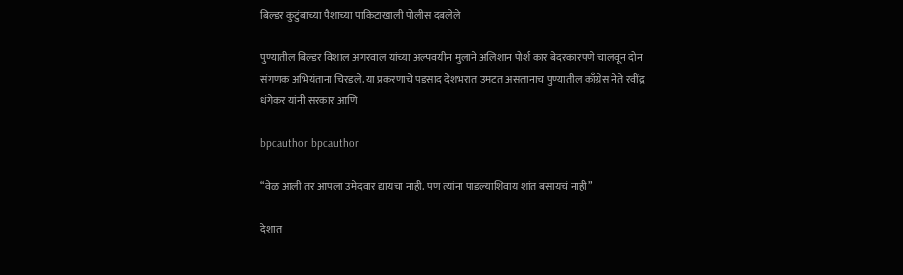बिल्डर कुटुंबाच्या पैशाच्या पाकिटाखाली पोलीस दबलेले

पुण्यातील बिल्डर विशाल अगरवाल यांच्या अल्पवयीन मुलाने अलिशान पोर्श कार बेदरकारपणे चालवून दोन संगणक अभियंताना चिरडले. या प्रकरणाचे पडसाद देशभरात उमटत असतानाच पुण्यातील काँग्रेस नेते रवींद्र धंगेकर यांनी सरकार आणि

bpcauthor bpcauthor

“वेळ आली तर आपला उमेदवार द्यायचा नाही. पण त्यांना पाडल्याशिवाय शांत बसायचं नाही”

देशात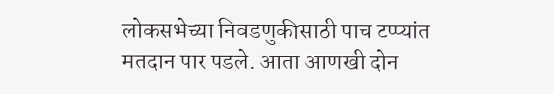लोकसभेच्या निवडणुकीसाठी पाच टप्प्यांत मतदान पार पडले. आता आणखी दोन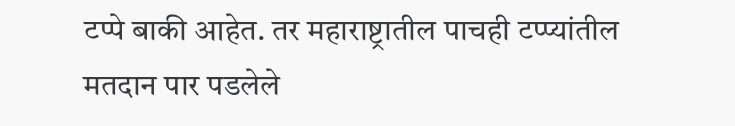टप्पे बाकी आहेत. तर महाराष्ट्रातील पाचही टप्प्यांतील मतदान पार पडलेले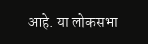आहे. या लोकसभा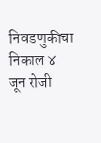निवडणुकीचा निकाल ४ जून रोजी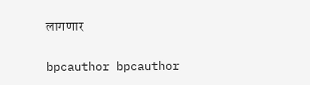लागणार

bpcauthor bpcauthor